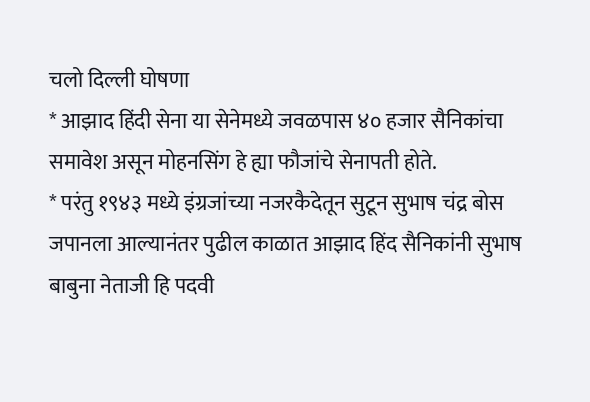चलो दिल्ली घोषणा
* आझाद हिंदी सेना या सेनेमध्ये जवळपास ४० हजार सैनिकांचा समावेश असून मोहनसिंग हे ह्या फौजांचे सेनापती होते.
* परंतु १९४३ मध्ये इंग्रजांच्या नजरकैदेतून सुटून सुभाष चंद्र बोस जपानला आल्यानंतर पुढील काळात आझाद हिंद सैनिकांनी सुभाष बाबुना नेताजी हि पदवी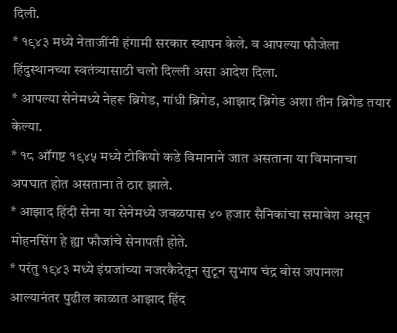दिली.
* १९४३ मध्ये नेताजींनी हंगामी सरकार स्थापन केले. व आपल्या फौजेला हिंदुस्थानच्या स्वतंत्र्यासाठी चलो दिल्ली असा आदेश दिला.
* आपल्या सेनेमध्ये नेहरू ब्रिगेड, गांधी ब्रिगेड, आझाद ब्रिगेड अशा तीन ब्रिगेड तयार केल्या.
* १८ ऑगष्ट १९४५ मध्ये टोकियो कडे विमानाने जात असताना या विमानाचा अपघात होत असताना ते ठार झाले.
* आझाद हिंदी सेना या सेनेमध्ये जवळपास ४० हजार सैनिकांचा समावेश असून मोहनसिंग हे ह्या फौजांचे सेनापती होते.
* परंतु १९४३ मध्ये इंग्रजांच्या नजरकैदेतून सुटून सुभाष चंद्र बोस जपानला आल्यानंतर पुढील काळात आझाद हिंद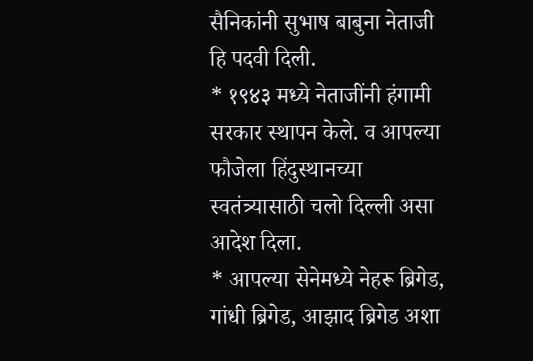सैनिकांनी सुभाष बाबुना नेताजी हि पदवी दिली.
* १९४३ मध्ये नेताजींनी हंगामी सरकार स्थापन केले. व आपल्या फौजेला हिंदुस्थानच्या स्वतंत्र्यासाठी चलो दिल्ली असा आदेश दिला.
* आपल्या सेनेमध्ये नेहरू ब्रिगेड, गांधी ब्रिगेड, आझाद ब्रिगेड अशा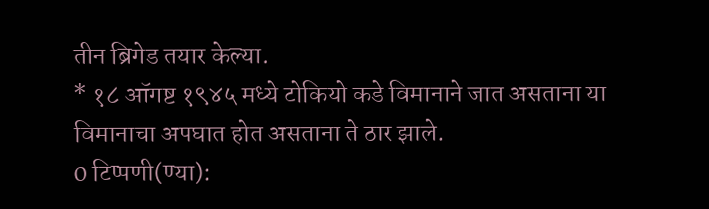तीन ब्रिगेड तयार केल्या.
* १८ ऑगष्ट १९४५ मध्ये टोकियो कडे विमानाने जात असताना या विमानाचा अपघात होत असताना ते ठार झाले.
0 टिप्पणी(ण्या):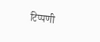टिप्पणी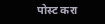पोस्ट करा